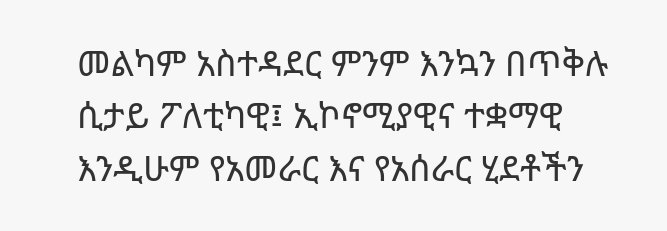መልካም አስተዳደር ምንም እንኳን በጥቅሉ ሲታይ ፖለቲካዊ፤ ኢኮኖሚያዊና ተቋማዊ እንዲሁም የአመራር እና የአሰራር ሂደቶችን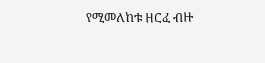የሚመለከቱ ዘርፈ ብዙ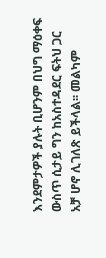እንደምታዎች ያሉት ቢሆንም በህግ ማዕቀፍ ውስጥ ሲታይ ግን ከአስተዳደር ፍትህ ጋር አቻ ሆኖ ሊገለጽ ይችላል፡፡ መልካም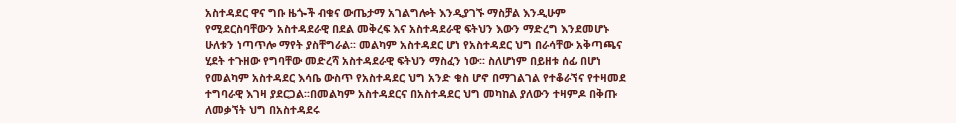አስተዳደር ዋና ግቡ ዜጐች ብቁና ውጤታማ አገልግሎት እንዲያገኙ ማስቻል እንዲሁም የሚደርስባቸውን አስተዳደራዊ በደል መቅረፍ እና አስተዳደራዊ ፍትህን እውን ማድረግ እንደመሆኑ ሁለቱን ነጣጥሎ ማየት ያስቸግራል፡፡ መልካም አስተዳደር ሆነ የአስተዳደር ህግ በራሳቸው አቅጣጫና ሂደት ተጉዘው የግባቸው መድረሻ አስተዳደራዊ ፍትህን ማስፈን ነው፡፡ ስለሆነም በይዘቱ ሰፊ በሆነ የመልካም አስተዳደር እሳቤ ውስጥ የአስተዳደር ህግ አንድ ቁስ ሆኖ በማገልገል የተቆራኘና የተዛመደ ተግባራዊ እገዛ ያደርጋል፡፡በመልካም አስተዳደርና በአስተዳደር ህግ መካከል ያለውን ተዛምዶ በቅጡ ለመቃኘት ህግ በአስተዳደሩ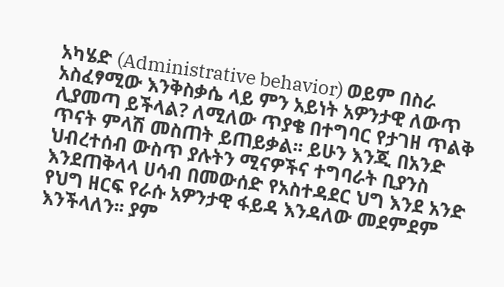አካሄድ (Administrative behavior) ወይም በስራ አስፈፃሚው እንቅስቃሴ ላይ ምን አይነት አዎንታዊ ለውጥ ሊያመጣ ይችላል? ለሚለው ጥያቄ በተግባር የታገዘ ጥልቅ ጥናት ምላሽ መስጠት ይጠይቃል፡፡ ይሁን እንጂ በአንድ ህብረተሰብ ውስጥ ያሉትን ሚናዎችና ተግባራት ቢያንስ እንደጠቅላላ ሀሳብ በመውሰድ የአስተዳደር ህግ እንደ አንድ የህግ ዘርፍ የራሱ አዎንታዊ ፋይዳ እንዳለው መደምደም እንችላለን፡፡ ያም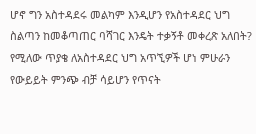ሆኖ ግን አስተዳደሩ መልካም እንዲሆን የአስተዳደር ህግ ስልጣን ከመቆጣጠር ባሻገር እንዴት ተቃኝቶ መቀረጽ አለበት? የሚለው ጥያቄ ለአስተዳደር ህግ አጥኚዎች ሆነ ምሁራን የውይይት ምንጭ ብቻ ሳይሆን የጥናት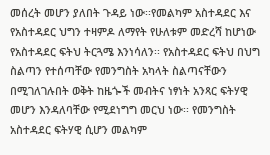መሰረት መሆን ያለበት ጉዳይ ነው፡፡የመልካም አስተዳደር እና የአስተዳደር ህግን ተዛምዶ ለማየት የሁለቱም መድረሻ ከሆነው የአስተዳደር ፍትህ ትርጓሜ እንነሳለን፡፡ የአስተዳደር ፍትህ በህግ ስልጣን የተሰጣቸው የመንግስት አካላት ስልጣናቸውን በሚገለገሉበት ወቅት ከዜጐች መብትና ነፃነት አንጻር ፍትሃዊ መሆን እንዳለባቸው የሚደነግግ መርህ ነው፡፡ የመንግስት አስተዳደር ፍትሃዊ ሲሆን መልካም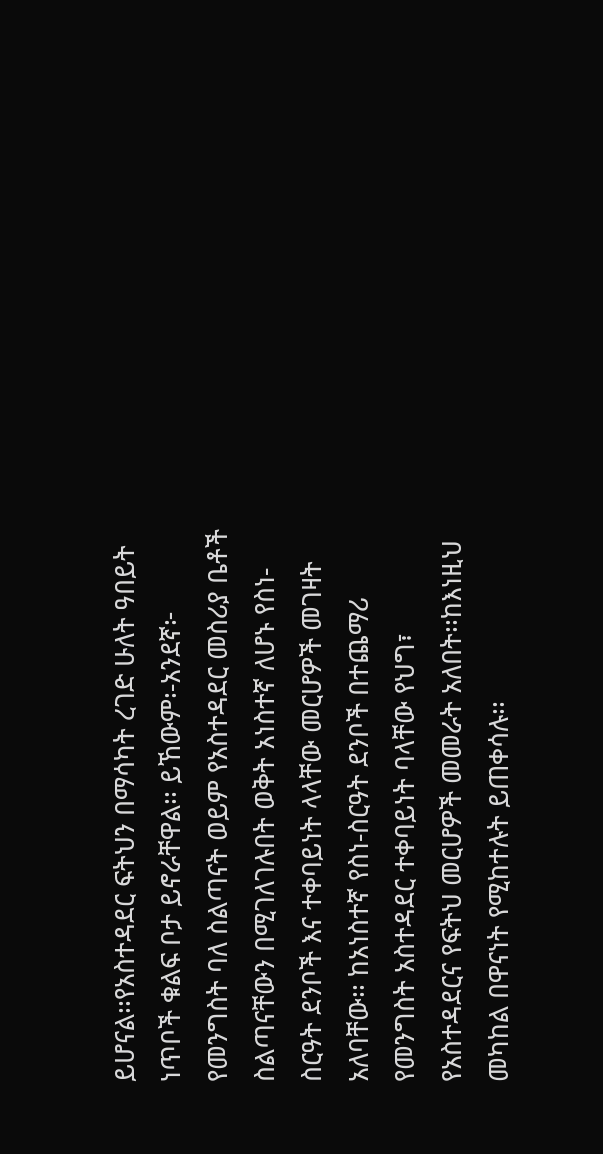ይሆናል፡፡የአስተዳደር ፍትህን በማሳካት ረገድ ሁለት ዓበይት ነጥቦች ቁልፍ ቦታ ይኖራቸዋል፡፡ ይኸውም፡-አንደኛ፦ የመንግስት ባለ ስልጣናት ወይም የአስተዳደር መስሪያ ቤቶች ስልጣናቸውን በሚገለገሉበት ወቅት አነስተኛ ለሆኑ የስነ-ስርዓት ደንቦች እና ተቀባይነት ላላቸው መርሆዎች መገዛት አለባቸው፡፡ ከአነስተኛ የስነ-ስርዓት ደንቦች በተጨማሪ የመንግስት አስተዳደር ተቀባይነት ባላቸው የህግ፣ የአስተዳደርና የፍትህ መርሆዎች መመራት አለበት፡፡ከእነዚህ መካከል በዋናነት የሚከተሉት ይጠቀሳሉ፡፡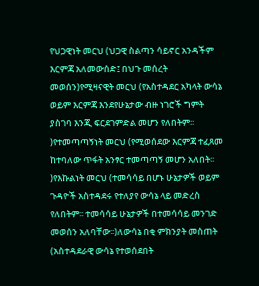የህጋዊነት መርህ (ህጋዊ ስልጣን ሳይኖር አንዳችም እርምጃ አለመውሰድ፤ በህጉ መሰረት መወሰን)የሚዛናዊት መርህ (የአስተዳደር አካላት ውሳኔ ወይም እርምጃ እንደየሁኔታው ብዙ ነገሮች ግምት ያስገባ እንጂ ፍርደገምድል መሆን የለበትም፡፡)የተመጣጣኝነት መርህ (የሚወሰደው እርምጃ ተፈጸመ ከተባለው ጥፋት አንፃር ተመጣጣኝ መሆን አለበት፡፡)የእኩልነት መርህ (ተመሳሳይ በሆኑ ሁኔታዎች ወይም ጉዳዮች አስተዳደሩ የተለያየ ውሳኔ ላይ መድረስ የለበትም፡፡ ተመሳሳይ ሁኔታዎች በተመሳሳይ መንገድ መወሰን አለባቸው፡፡)ለውሳኔ በቂ ምክንያት መስጠት (አስተዳደራዊ ውሳኔ የተወሰደበት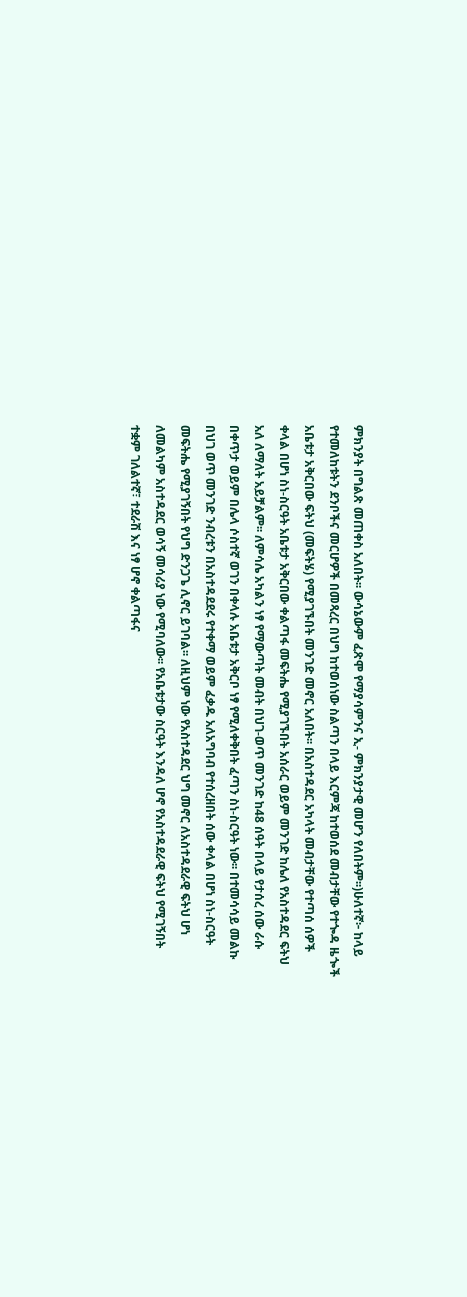ምክንያት በግልጽ መጠቀስ አለበት፡፡ ውሳኔውም ፈጽሞ የማያሳምንና ኢ- ምክንያታዊ መሆን የለበትም፡፡)ሁለተኛ፦ ከላይ የተመለከቱትን ደንቦችና መርሆዎች በመጻረር በህግ ከተወሰነው ስልጣን በላይ እርምጃ ከተወሰደ መብታቸው የተጐዳ ዜጐች አቤቱታ አቅርበው ፍትህ (መፍትሄ) የሚያገኙበት መንገድ መኖር አለበት፡፡ በአስተዳደር አካላት መብታቸው የተጣሰ ሰዎች ቀላል በሆነ ስነ-ስርዓት አቤቱታ አቅርበው ቀልጣፋ መፍትሔ የሚያገኙበት አሰራር ወይም መንገድ ከሌለ የአስተዳደር ፍትህ አለ ለማለት አይቻልም፡፡ ለምሳሌ አካልን ነፃ የማውጣት መብት በህገ-ወጥ መንገድ ከ48 ሰዓት በላይ የታሰረ ሰው ራሱ በቀጥታ ወይም በሌላ ሶስተኛ ወገን በቀላሉ አቤቱታ አቅርቦ ነፃ የሚለቀቅበት ፈጣን ስነ-ስርዓት ነው፡፡ በተመሳሳይ መልኩ በህገ ወጥ መንገድ ንብረቱን በአስተዳደደሩ የተቀማ ወይም ፈቃዱ አለአግባብ የተሰረዘበት ሰው ቀላል በሆነ ስነ-ስርዓት መፍትሔ የሚያገኝበት የህግ ድንጋጌ ሊኖር ይገባል፡፡ ለዚህም ነው የአስተዳደር ህግ መኖር ለአስተዳደራዊ ፍትህ ሆነ ለመልካም አስተዳደር ወሳኝ መሳሪያ ነው የሚባለው፡፡ የአቤቱታው ስርዓት እንዳለ ሆኖ የአስተዳደራዊ ፍትህ የሚገኝበት ተቋም ገለልተኛ፣ ተደራሽ እና ነፃ ሆኖ ቀልጣፋና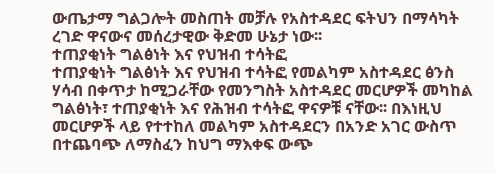ውጤታማ ግልጋሎት መስጠት መቻሉ የአስተዳደር ፍትህን በማሳካት ረገድ ዋናውና መሰረታዊው ቅድመ ሁኔታ ነው፡፡
ተጠያቂነት ግልፅነት እና የህዝብ ተሳትፎ
ተጠያቂነት ግልፅነት እና የህዝብ ተሳትፎ የመልካም አስተዳደር ፅንስ ሃሳብ በቀጥታ ከሚጋራቸው የመንግስት አስተዳደር መርሆዎች መካከል ግልፅነት፣ ተጠያቂነት እና የሕዝብ ተሳትፎ ዋናዎቹ ናቸው፡፡ በእነዚህ መርሆዎች ላይ የተተከለ መልካም አስተዳደርን በአንድ አገር ውስጥ በተጨባጭ ለማስፈን ከህግ ማእቀፍ ውጭ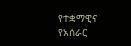የተቋማዊና የአሰራር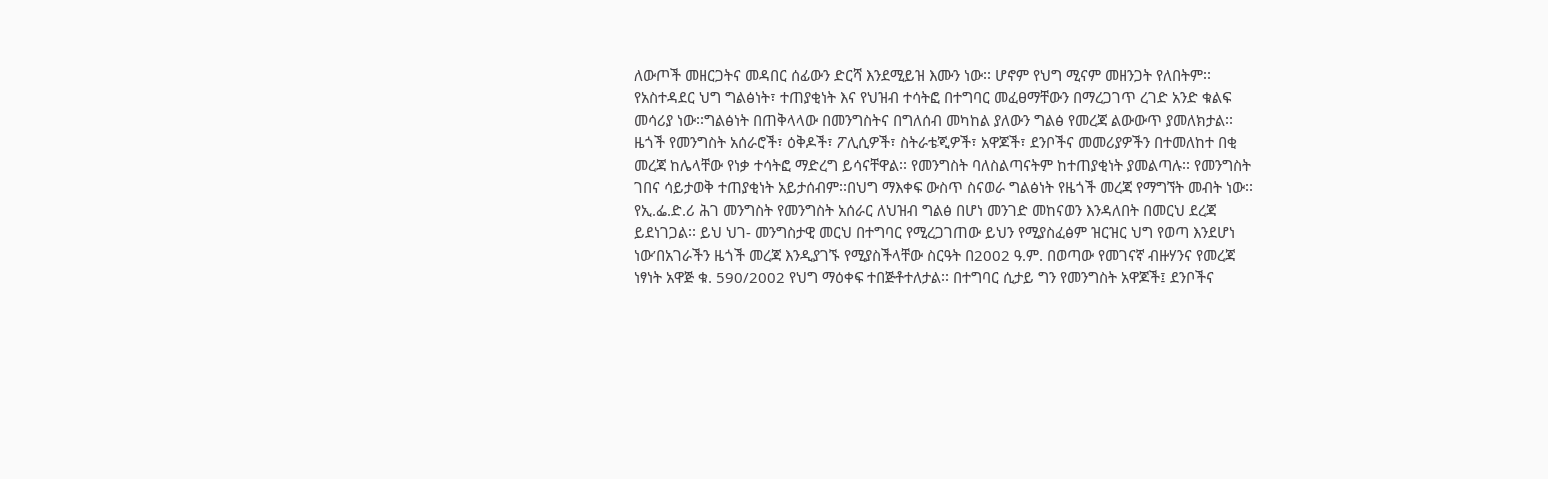ለውጦች መዘርጋትና መዳበር ሰፊውን ድርሻ እንደሚይዝ እሙን ነው፡፡ ሆኖም የህግ ሚናም መዘንጋት የለበትም፡፡ የአስተዳደር ህግ ግልፅነት፣ ተጠያቂነት እና የህዝብ ተሳትፎ በተግባር መፈፀማቸውን በማረጋገጥ ረገድ አንድ ቁልፍ መሳሪያ ነው፡፡ግልፅነት በጠቅላላው በመንግስትና በግለሰብ መካከል ያለውን ግልፅ የመረጃ ልውውጥ ያመለክታል፡፡ ዜጎች የመንግስት አሰራሮች፣ ዕቅዶች፣ ፖሊሲዎች፣ ስትራቴጂዎች፣ አዋጆች፣ ደንቦችና መመሪያዎችን በተመለከተ በቂ መረጃ ከሌላቸው የነቃ ተሳትፎ ማድረግ ይሳናቸዋል፡፡ የመንግስት ባለስልጣናትም ከተጠያቂነት ያመልጣሉ፡፡ የመንግስት ገበና ሳይታወቅ ተጠያቂነት አይታሰብም፡፡በህግ ማእቀፍ ውስጥ ስናወራ ግልፅነት የዜጎች መረጃ የማግኘት መብት ነው፡፡ የኢ.ፌ.ድ.ሪ ሕገ መንግስት የመንግስት አሰራር ለህዝብ ግልፅ በሆነ መንገድ መከናወን እንዳለበት በመርህ ደረጃ ይደነገጋል፡፡ ይህ ህገ- መንግስታዊ መርህ በተግባር የሚረጋገጠው ይህን የሚያስፈፅም ዝርዝር ህግ የወጣ እንደሆነ ነው’በአገራችን ዜጎች መረጃ እንዲያገኙ የሚያስችላቸው ስርዓት በ2002 ዓ.ም. በወጣው የመገናኛ ብዙሃንና የመረጃ ነፃነት አዋጅ ቁ. 590/2002 የህግ ማዕቀፍ ተበጅቶተለታል፡፡ በተግባር ሲታይ ግን የመንግስት አዋጆች፤ ደንቦችና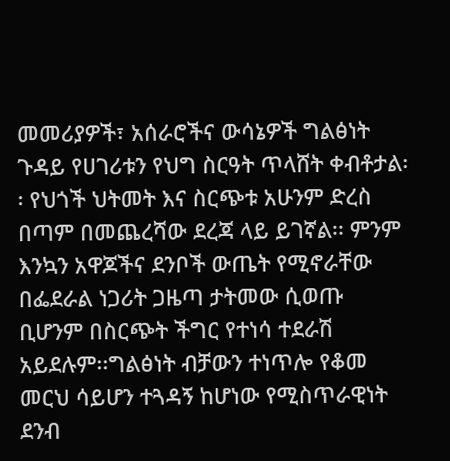መመሪያዎች፣ አሰራሮችና ውሳኔዎች ግልፅነት ጉዳይ የሀገሪቱን የህግ ስርዓት ጥላሸት ቀብቶታል፡፡ የህጎች ህትመት እና ስርጭቱ አሁንም ድረስ በጣም በመጨረሻው ደረጃ ላይ ይገኛል፡፡ ምንም እንኳን አዋጆችና ደንቦች ውጤት የሚኖራቸው በፌደራል ነጋሪት ጋዜጣ ታትመው ሲወጡ ቢሆንም በስርጭት ችግር የተነሳ ተደራሽ አይደሉም፡፡ግልፅነት ብቻውን ተነጥሎ የቆመ መርህ ሳይሆን ተጓዳኝ ከሆነው የሚስጥራዊነት ደንብ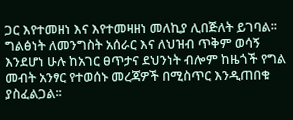ጋር እየተመዘነ እና እየተመዛዘነ መለኪያ ሊበጅለት ይገባል፡፡ ግልፅነት ለመንግስት አሰራር እና ለህዝብ ጥቅም ወሳኝ እንደሆነ ሁሉ ከአገር ፀጥታና ደህንነት ብሎም ከዜጎች የግል መብት አንፃር የተወሰኑ መረጃዎች በሚስጥር እንዲጠበቁ ያስፈልጋል፡፡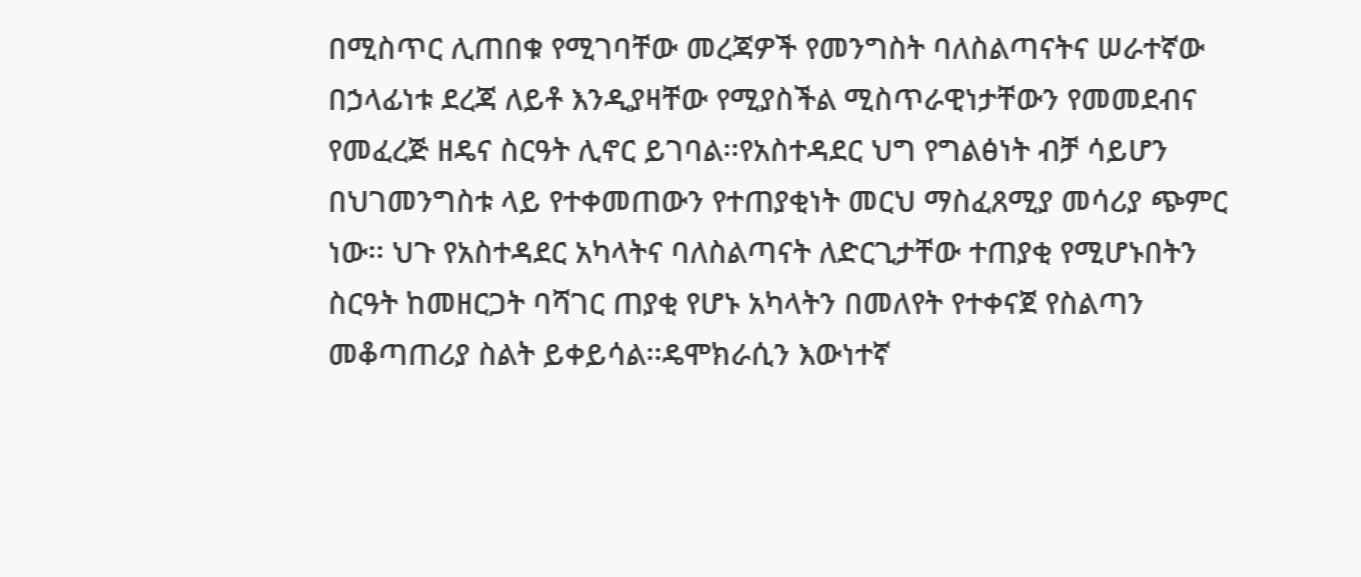በሚስጥር ሊጠበቁ የሚገባቸው መረጃዎች የመንግስት ባለስልጣናትና ሠራተኛው በኃላፊነቱ ደረጃ ለይቶ እንዲያዛቸው የሚያስችል ሚስጥራዊነታቸውን የመመደብና የመፈረጅ ዘዴና ስርዓት ሊኖር ይገባል፡፡የአስተዳደር ህግ የግልፅነት ብቻ ሳይሆን በህገመንግስቱ ላይ የተቀመጠውን የተጠያቂነት መርህ ማስፈጸሚያ መሳሪያ ጭምር ነው፡፡ ህጉ የአስተዳደር አካላትና ባለስልጣናት ለድርጊታቸው ተጠያቂ የሚሆኑበትን ስርዓት ከመዘርጋት ባሻገር ጠያቂ የሆኑ አካላትን በመለየት የተቀናጀ የስልጣን መቆጣጠሪያ ስልት ይቀይሳል፡፡ዴሞክራሲን እውነተኛ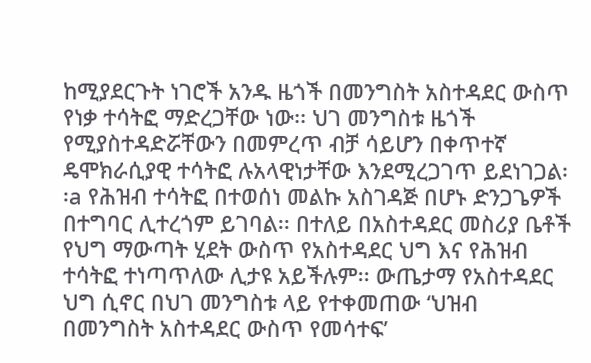ከሚያደርጉት ነገሮች አንዱ ዜጎች በመንግስት አስተዳደር ውስጥ የነቃ ተሳትፎ ማድረጋቸው ነው፡፡ ህገ መንግስቱ ዜጎች የሚያስተዳድሯቸውን በመምረጥ ብቻ ሳይሆን በቀጥተኛ ዴሞክራሲያዊ ተሳትፎ ሉአላዊነታቸው እንደሚረጋገጥ ይደነገጋል፡፡a የሕዝብ ተሳትፎ በተወሰነ መልኩ አስገዳጅ በሆኑ ድንጋጌዎች በተግባር ሊተረጎም ይገባል፡፡ በተለይ በአስተዳደር መስሪያ ቤቶች የህግ ማውጣት ሂደት ውስጥ የአስተዳደር ህግ እና የሕዝብ ተሳትፎ ተነጣጥለው ሊታዩ አይችሉም፡፡ ውጤታማ የአስተዳደር ህግ ሲኖር በህገ መንግስቱ ላይ የተቀመጠው ‘ህዝብ በመንግስት አስተዳደር ውስጥ የመሳተፍ’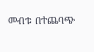መብቱ በተጨባጭ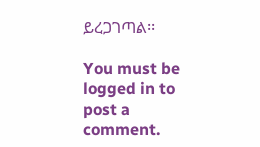ይረጋገጣል፡፡

You must be logged in to post a comment.